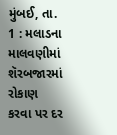મુંબઈ, તા. 1 : મલાડના માલવણીમાં શૅરબજારમાં રોકાણ કરવા પર દર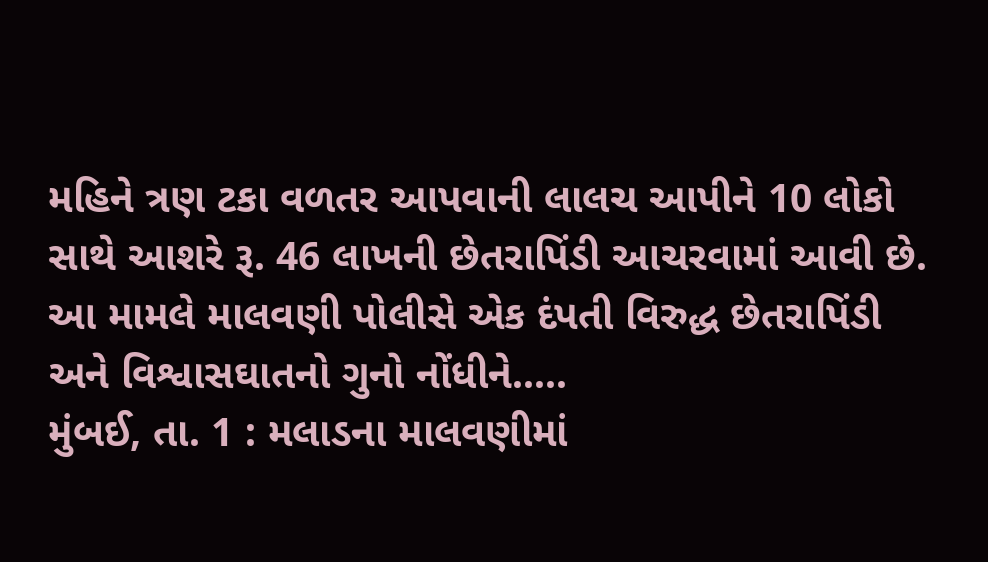મહિને ત્રણ ટકા વળતર આપવાની લાલચ આપીને 10 લોકો સાથે આશરે રૂ. 46 લાખની છેતરાપિંડી આચરવામાં આવી છે. આ મામલે માલવણી પોલીસે એક દંપતી વિરુદ્ધ છેતરાપિંડી અને વિશ્વાસઘાતનો ગુનો નોંધીને.....
મુંબઈ, તા. 1 : મલાડના માલવણીમાં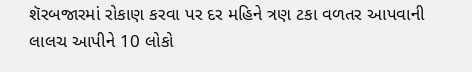શૅરબજારમાં રોકાણ કરવા પર દર મહિને ત્રણ ટકા વળતર આપવાની લાલચ આપીને 10 લોકો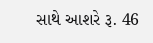સાથે આશરે રૂ. 46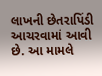લાખની છેતરાપિંડી આચરવામાં આવી છે. આ મામલે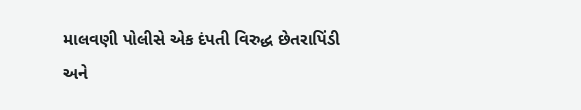માલવણી પોલીસે એક દંપતી વિરુદ્ધ છેતરાપિંડી અને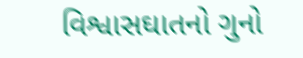વિશ્વાસઘાતનો ગુનો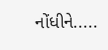નોંધીને.....